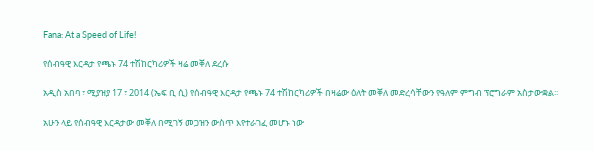Fana: At a Speed of Life!

የሰብዓዊ እርዳታ የጫኑ 74 ተሽከርካሪዎች ዛሬ መቐለ ደረሱ

አዲስ አበባ ፣ ሚያዝያ 17 ፣ 2014 (ኤፍ ቢ ሲ) የሰብዓዊ እርዳታ የጫኑ 74 ተሽከርካሪዎች በዛሬው ዕለት መቐለ መድረሳቸውን የዓለም ምግብ ፕሮግራም አስታውቋል፡፡

አሁን ላይ የሰብዓዊ እርዳታው መቐለ በሚገኝ መጋዝን ውስጥ እየተራገፈ መሆኑ ነው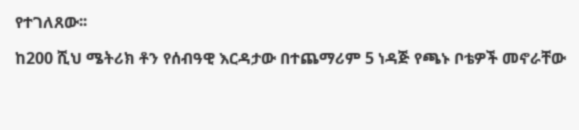የተገለጸው፡፡

ከ200 ሺህ ሜትሪክ ቶን የሰብዓዊ እርዳታው በተጨማሪም 5 ነዳጅ የጫኑ ቦቴዎች መኖራቸው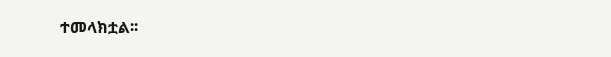ተመላክቷል፡፡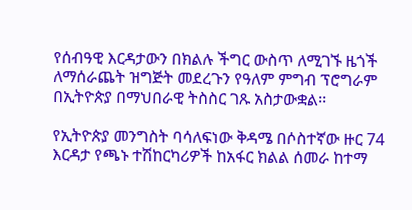የሰብዓዊ እርዳታውን በክልሉ ችግር ውስጥ ለሚገኙ ዜጎች ለማሰራጨት ዝግጅት መደረጉን የዓለም ምግብ ፕሮግራም በኢትዮጵያ በማህበራዊ ትስስር ገጹ አስታውቋል፡፡

የኢትዮጵያ መንግስት ባሳለፍነው ቅዳሜ በሶስተኛው ዙር 74 እርዳታ የጫኑ ተሽከርካሪዎች ከአፋር ክልል ሰመራ ከተማ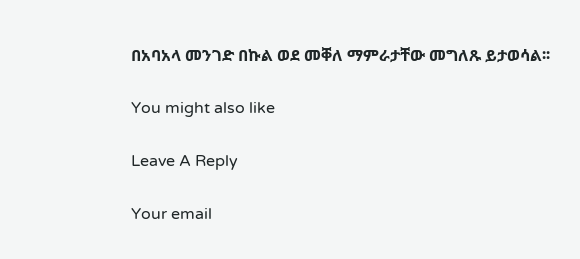በአባአላ መንገድ በኩል ወደ መቐለ ማምራታቸው መግለጹ ይታወሳል፡፡

You might also like

Leave A Reply

Your email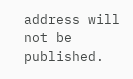address will not be published.